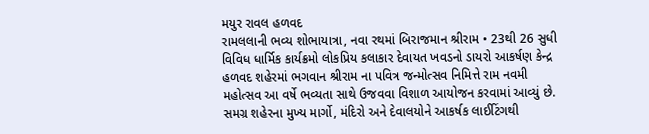મયુર રાવલ હળવદ
રામલલાની ભવ્ય શોભાયાત્રા, નવા રથમાં બિરાજમાન શ્રીરામ • 23થી 26 સુધી વિવિધ ધાર્મિક કાર્યક્રમો લોકપ્રિય કલાકાર દેવાયત ખવડનો ડાયરો આકર્ષણ કેન્દ્ર
હળવદ શહેરમાં ભગવાન શ્રીરામ ના પવિત્ર જન્મોત્સવ નિમિત્તે રામ નવમી મહોત્સવ આ વર્ષે ભવ્યતા સાથે ઉજવવા વિશાળ આયોજન કરવામાં આવ્યું છે. સમગ્ર શહેરના મુખ્ય માર્ગો, મંદિરો અને દેવાલયોને આકર્ષક લાઈટિંગથી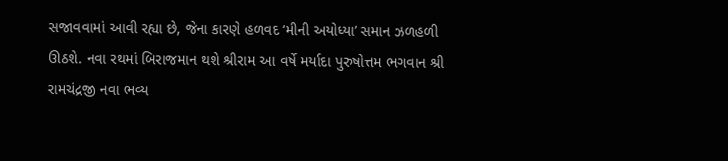સજાવવામાં આવી રહ્યા છે, જેના કારણે હળવદ ‘મીની અયોધ્યા’ સમાન ઝળહળી ઊઠશે. નવા રથમાં બિરાજમાન થશે શ્રીરામ આ વર્ષે મર્યાદા પુરુષોત્તમ ભગવાન શ્રી રામચંદ્રજી નવા ભવ્ય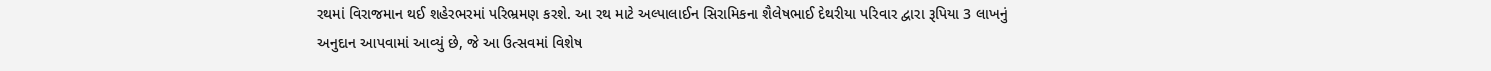રથમાં વિરાજમાન થઈ શહેરભરમાં પરિભ્રમણ કરશે. આ રથ માટે અલ્પાલાઈન સિરામિકના શૈલેષભાઈ દેથરીયા પરિવાર દ્વારા રૂપિયા 3 લાખનું અનુદાન આપવામાં આવ્યું છે, જે આ ઉત્સવમાં વિશેષ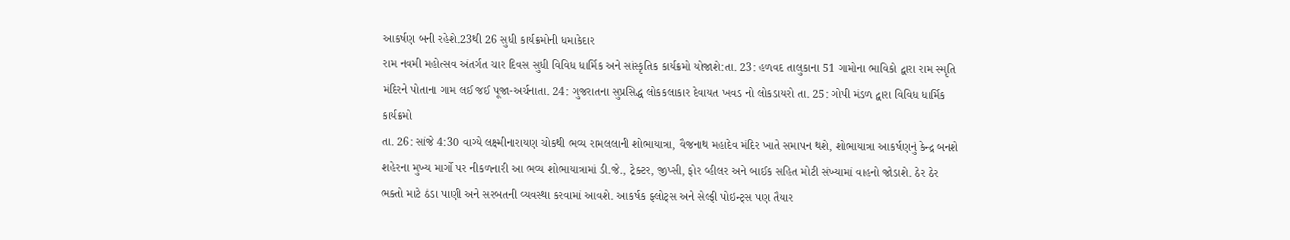આકર્ષણ બની રહેશે.23થી 26 સુધી કાર્યક્રમોની ધમાકેદાર
રામ નવમી મહોત્સવ અંતર્ગત ચાર દિવસ સુધી વિવિધ ધાર્મિક અને સાંસ્કૃતિક કાર્યક્રમો યોજાશે:તા. 23: હળવદ તાલુકાના 51 ગામોના ભાવિકો દ્વારા રામ સ્મૃતિ મંદિરને પોતાના ગામ લઈ જઈ પૂજા-અર્ચનાતા. 24: ગુજરાતના સુપ્રસિદ્ધ લોકકલાકાર દેવાયત ખવડ નો લોકડાયરો તા. 25: ગોપી મંડળ દ્વારા વિવિધ ધાર્મિક કાર્યક્રમો
તા. 26: સાંજે 4:30 વાગ્યે લક્ષ્મીનારાયણ ચોકથી ભવ્ય રામલલાની શોભાયાત્રા, વૈજનાથ મહાદેવ મંદિર ખાતે સમાપન થશે, શોભાયાત્રા આકર્ષણનું કેન્દ્ર બનશે
શહેરના મુખ્ય માર્ગો પર નીકળનારી આ ભવ્ય શોભાયાત્રામાં ડી.જે., ટ્રેક્ટર, જીપ્સી, ફોર વ્હીલર અને બાઈક સહિત મોટી સંખ્યામાં વાહનો જોડાશે. ઠેર ઠેર ભક્તો માટે ઠંડા પાણી અને સરબતની વ્યવસ્થા કરવામાં આવશે. આકર્ષક ફ્લોટ્સ અને સેલ્ફી પોઇન્ટ્સ પણ તૈયાર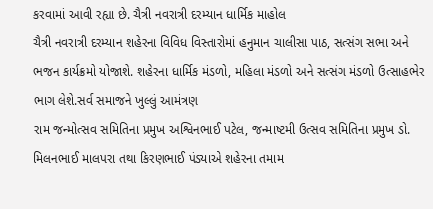કરવામાં આવી રહ્યા છે. ચૈત્રી નવરાત્રી દરમ્યાન ધાર્મિક માહોલ
ચૈત્રી નવરાત્રી દરમ્યાન શહેરના વિવિધ વિસ્તારોમાં હનુમાન ચાલીસા પાઠ, સત્સંગ સભા અને ભજન કાર્યક્રમો યોજાશે. શહેરના ધાર્મિક મંડળો, મહિલા મંડળો અને સત્સંગ મંડળો ઉત્સાહભેર ભાગ લેશે.સર્વ સમાજને ખુલ્લું આમંત્રણ
રામ જન્મોત્સવ સમિતિના પ્રમુખ અશ્વિનભાઈ પટેલ, જન્માષ્ટમી ઉત્સવ સમિતિના પ્રમુખ ડો. મિલનભાઈ માલપરા તથા કિરણભાઈ પંડ્યાએ શહેરના તમામ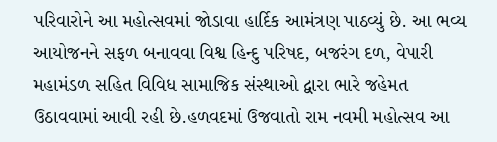પરિવારોને આ મહોત્સવમાં જોડાવા હાર્દિક આમંત્રણ પાઠવ્યું છે. આ ભવ્ય આયોજનને સફળ બનાવવા વિશ્વ હિન્દુ પરિષદ, બજરંગ દળ, વેપારી મહામંડળ સહિત વિવિધ સામાજિક સંસ્થાઓ દ્વારા ભારે જહેમત ઉઠાવવામાં આવી રહી છે.હળવદમાં ઉજવાતો રામ નવમી મહોત્સવ આ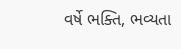વર્ષે ભક્તિ, ભવ્યતા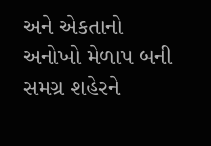અને એકતાનો અનોખો મેળાપ બની સમગ્ર શહેરને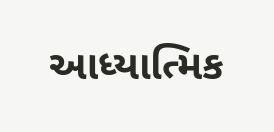આધ્યાત્મિક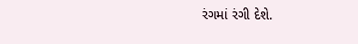રંગમાં રંગી દેશે.